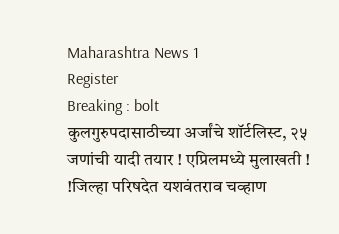Maharashtra News 1
Register
Breaking : bolt
कुलगुरुपदासाठीच्या अर्जांचे शॉर्टलिस्ट, २५ जणांची यादी तयार ! एप्रिलमध्ये मुलाखती ! !जिल्हा परिषदेत यशवंतराव चव्हाण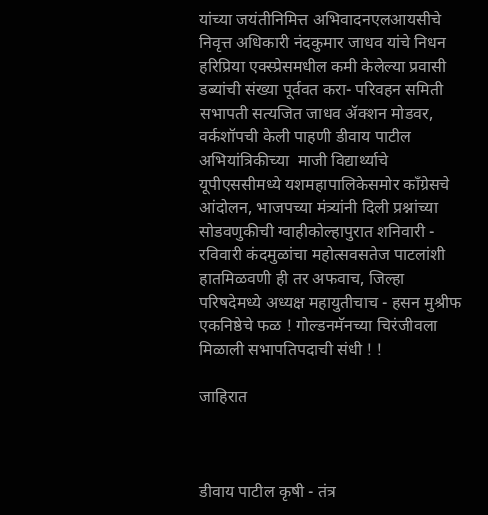यांच्या जयंतीनिमित्त अभिवादनएलआयसीचे निवृत्त अधिकारी नंदकुमार जाधव यांचे निधन हरिप्रिया एक्स्प्रेसमधील कमी केलेल्या प्रवासी डब्यांची संख्या पूर्ववत करा- परिवहन समिती सभापती सत्यजित जाधव ॲक्शन मोडवर, वर्कशॉपची केली पाहणी डीवाय पाटील अभियांत्रिकीच्या  माजी विद्यार्थ्याचे यूपीएससीमध्ये यशमहापालिकेसमोर काँग्रेसचे आंदोलन, भाजपच्या मंत्र्यांनी दिली प्रश्नांच्या सोडवणुकीची ग्वाहीकोल्हापुरात शनिवारी - रविवारी कंदमुळांचा महोत्सवसतेज पाटलांशी हातमिळवणी ही तर अफवाच, जिल्हा परिषदेमध्ये अध्यक्ष महायुतीचाच - हसन मुश्रीफ एकनिष्ठेचे फळ ! गोल्डनमॅनच्या चिरंजीवला मिळाली सभापतिपदाची संधी ! !

जाहिरात



डीवाय पाटील कृषी - तंत्र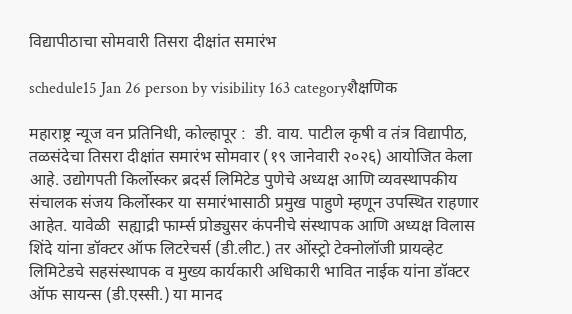विद्यापीठाचा सोमवारी तिसरा दीक्षांत समारंभ

schedule15 Jan 26 person by visibility 163 categoryशैक्षणिक

महाराष्ट्र न्यूज वन प्रतिनिधी, कोल्हापूर :  डी. वाय. पाटील कृषी व तंत्र विद्यापीठ, तळसंदेचा तिसरा दीक्षांत समारंभ सोमवार (१९ जानेवारी २०२६) आयोजित केला आहे. उद्योगपती किर्लोस्कर ब्रदर्स लिमिटेड पुणेचे अध्यक्ष आणि व्यवस्थापकीय संचालक संजय किर्लोस्कर या समारंभासाठी प्रमुख पाहुणे म्हणून उपस्थित राहणार आहेत. यावेळी  सह्याद्री फार्म्स प्रोड्युसर कंपनीचे संस्थापक आणि अध्यक्ष विलास शिंदे यांना डॉक्टर ऑफ लिटरेचर्स (डी.लीट.) तर ओंस्ट्रो टेक्नोलॉजी प्रायव्हेट लिमिटेडचे सहसंस्थापक व मुख्य कार्यकारी अधिकारी भावित नाईक यांना डॉक्टर ऑफ सायन्स (डी.एस्सी.) या मानद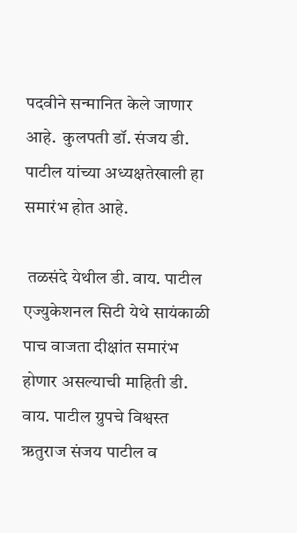पदवीने सन्मानित केले जाणार आहे.  कुलपती डॉ. संजय डी. पाटील यांच्या अध्यक्षतेखाली हा समारंभ होत आहे.

 तळसंदे येथील डी. वाय. पाटील एज्युकेशनल सिटी येथे सायंकाळी पाच वाजता दीक्षांत समारंभ होणार असल्याची माहिती डी. वाय. पाटील ग्रुपचे विश्वस्त ऋतुराज संजय पाटील व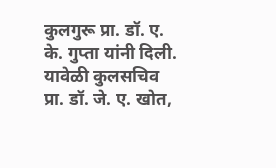कुलगुरू प्रा. डॉ. ए. के. गुप्ता यांनी दिली. यावेळी कुलसचिव प्रा. डॉ. जे. ए. खोत,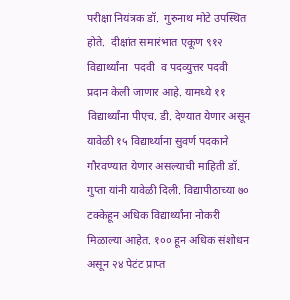परीक्षा नियंत्रक डॉ.  गुरुनाथ मोटे उपस्थित होते.  दीक्षांत समारंभात एकूण ९१२  विद्यार्थ्यांना  पदवी  व पदव्युत्तर पदवी प्रदान केली जाणार आहे. यामध्ये ११ विद्यार्थ्यांना पीएच. डी. देण्यात येणार असून यावेळी १५ विद्यार्थ्याना सुवर्ण पदकाने गौरवण्यात येणार असल्याची माहिती डॉ. गुप्ता यांनी यावेळी दिली. विद्यापीठाच्या ७० टक्केहून अधिक विद्यार्थ्यांना नोकरी मिळाल्या आहेत. १०० हून अधिक संशोधन असून २४ पेटंट प्राप्त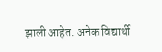झाली आहेत. अनेक विद्यार्थी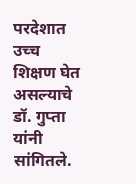परदेशात उच्च शिक्षण घेत असल्याचे डॉ. गुप्ता यांनी सांगितले.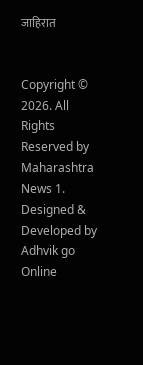जाहिरात


Copyright © 2026. All Rights Reserved by Maharashtra News 1.
Designed & Developed by Adhvik go Online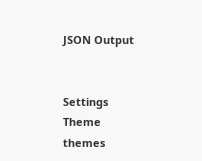JSON Output


Settings
Theme
themes